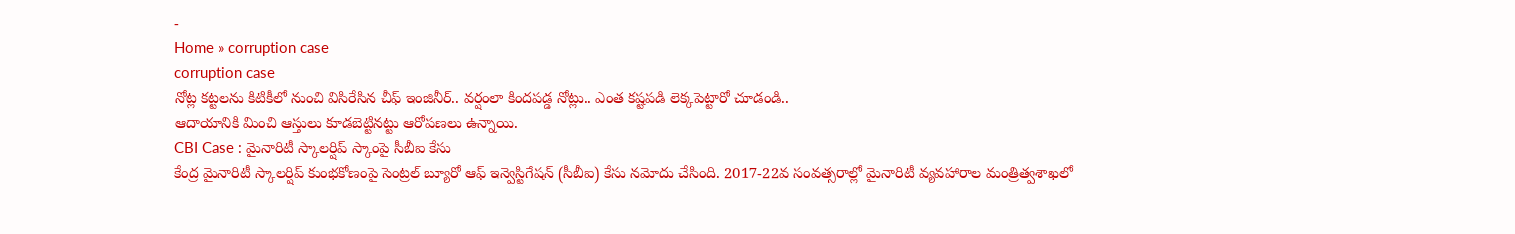-
Home » corruption case
corruption case
నోట్ల కట్టలను కిటికీలో నుంచి విసిరేసిన చీఫ్ ఇంజినీర్.. వర్షంలా కిందపడ్డ నోట్లు.. ఎంత కష్టపడి లెక్కపెట్టారో చూడండి..
ఆదాయానికి మించి ఆస్తులు కూడబెట్టినట్టు ఆరోపణలు ఉన్నాయి.
CBI Case : మైనారిటీ స్కాలర్షిప్ స్కాంపై సీబీఐ కేసు
కేంద్ర మైనారిటీ స్కాలర్షిప్ కుంభకోణంపై సెంట్రల్ బ్యూరో ఆఫ్ ఇన్వెస్టిగేషన్ (సీబీఐ) కేసు నమోదు చేసింది. 2017-22వ సంవత్సరాల్లో మైనారిటీ వ్యవహారాల మంత్రిత్వశాఖలో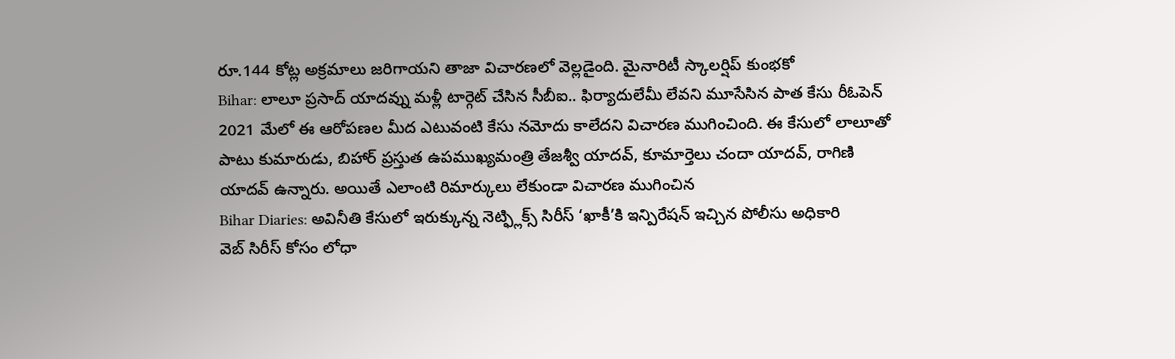రూ.144 కోట్ల అక్రమాలు జరిగాయని తాజా విచారణలో వెల్లడైంది. మైనారిటీ స్కాలర్షిప్ కుంభకో
Bihar: లాలూ ప్రసాద్ యాదవ్ను మళ్లీ టార్గెట్ చేసిన సీబీఐ.. ఫిర్యాదులేమీ లేవని మూసేసిన పాత కేసు రీఓపెన్
2021 మేలో ఈ ఆరోపణల మీద ఎటువంటి కేసు నమోదు కాలేదని విచారణ ముగించింది. ఈ కేసులో లాలూతో పాటు కుమారుడు, బిహార్ ప్రస్తుత ఉపముఖ్యమంత్రి తేజశ్వీ యాదవ్, కూమార్తెలు చందా యాదవ్, రాగిణి యాదవ్ ఉన్నారు. అయితే ఎలాంటి రిమార్కులు లేకుండా విచారణ ముగించిన
Bihar Diaries: అవినీతి కేసులో ఇరుక్కున్న నెట్ఫ్లిక్స్ సిరీస్ ‘ఖాకీ’కి ఇన్పిరేషన్ ఇచ్చిన పోలీసు అధికారి
వెబ్ సిరీస్ కోసం లోధా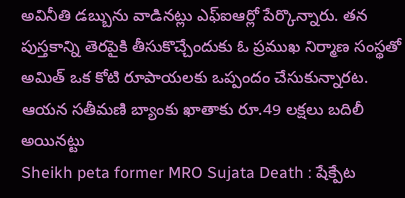అవినీతి డబ్బును వాడినట్లు ఎఫ్ఐఆర్లో పేర్కొన్నారు. తన పుస్తకాన్ని తెరపైకి తీసుకొచ్చేందుకు ఓ ప్రముఖ నిర్మాణ సంస్థతో అమిత్ ఒక కోటి రూపాయలకు ఒప్పందం చేసుకున్నారట. ఆయన సతీమణి బ్యాంకు ఖాతాకు రూ.49 లక్షలు బదిలీ అయినట్టు
Sheikh peta former MRO Sujata Death : షేక్పేట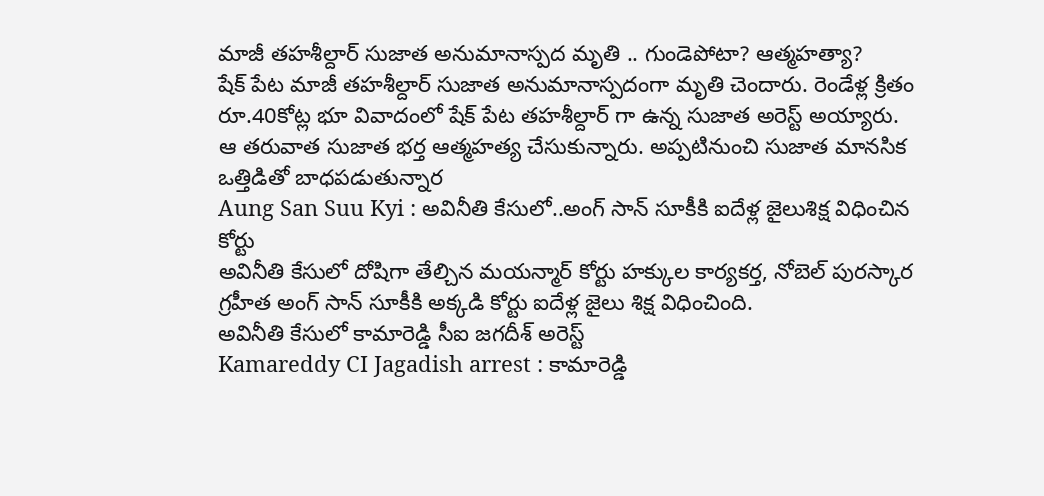మాజీ తహశీల్దార్ సుజాత అనుమానాస్పద మృతి .. గుండెపోటా? ఆత్మహత్యా?
షేక్ పేట మాజీ తహశీల్దార్ సుజాత అనుమానాస్పదంగా మృతి చెందారు. రెండేళ్ల క్రితం రూ.40కోట్ల భూ వివాదంలో షేక్ పేట తహశీల్దార్ గా ఉన్న సుజాత అరెస్ట్ అయ్యారు. ఆ తరువాత సుజాత భర్త ఆత్మహత్య చేసుకున్నారు. అప్పటినుంచి సుజాత మానసిక ఒత్తిడితో బాధపడుతున్నార
Aung San Suu Kyi : అవినీతి కేసులో..అంగ్ సాన్ సూకీకి ఐదేళ్ల జైలుశిక్ష విధించిన కోర్టు
అవినీతి కేసులో దోషిగా తేల్చిన మయన్మార్ కోర్టు హక్కుల కార్యకర్త, నోబెల్ పురస్కార గ్రహీత అంగ్ సాన్ సూకీకి అక్కడి కోర్టు ఐదేళ్ల జైలు శిక్ష విధించింది.
అవినీతి కేసులో కామారెడ్డి సీఐ జగదీశ్ అరెస్ట్
Kamareddy CI Jagadish arrest : కామారెడ్డి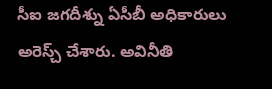సీఐ జగదీశ్ను ఏసీబీ అధికారులు అరెస్చ్ చేశారు. అవినీతి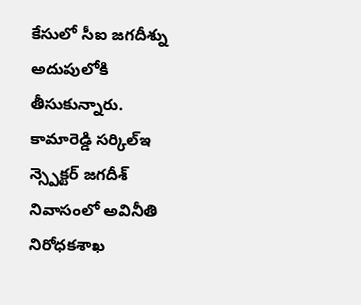కేసులో సీఐ జగదీశ్ను అదుపులోకి తీసుకున్నారు. కామారెడ్డి సర్కిల్ఇ న్స్పెక్టర్ జగదీశ్ నివాసంలో అవినీతి నిరోధకశాఖ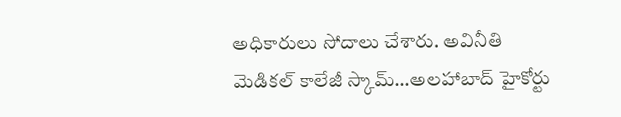అధికారులు సోదాలు చేశారు. అవినీతి
మెడికల్ కాలేజీ స్కామ్…అలహాబాద్ హైకోర్టు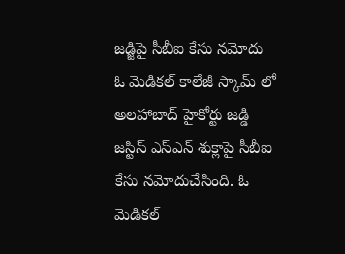జడ్జిపై సీబీఐ కేసు నమోదు
ఓ మెడికల్ కాలేజీ స్కామ్ లో అలహాబాద్ హైకోర్టు జడ్డి జస్టిస్ ఎస్ఎన్ శుక్లాపై సీబీఐ కేసు నమోదుచేసింది. ఓ మెడికల్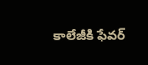కాలేజీకి ఫేవర్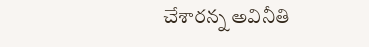చేశారన్న అవినీతి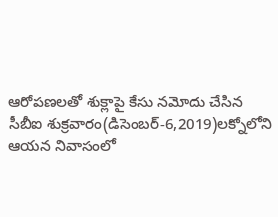ఆరోపణలతో శుక్లాపై కేసు నమోదు చేసిన సీబీఐ శుక్రవారం(డిసెంబర్-6,2019)లక్నోలోని ఆయన నివాసంలో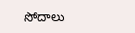సోదాలు